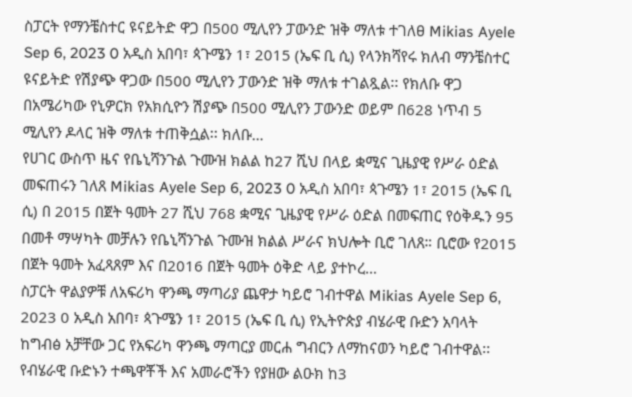ስፓርት የማንቼስተር ዩናይትድ ዋጋ በ500 ሚሊየን ፓውንድ ዝቅ ማለቱ ተገለፀ Mikias Ayele Sep 6, 2023 0 አዲስ አበባ፣ ጳጉሜን 1፣ 2015 (ኤፍ ቢ ሲ) የላንክሻየሩ ክለብ ማንቼስተር ዩናይትድ የሽያጭ ዋጋው በ500 ሚሊየን ፓውንድ ዝቅ ማለቱ ተገልጿል፡፡ የክለቡ ዋጋ በአሜሪካው የኒዎርክ የአክሲዮን ሽያጭ በ500 ሚሊየን ፓውንድ ወይም በ628 ነጥብ 5 ሚሊየን ዶላር ዝቅ ማለቱ ተጠቅሷል፡፡ ክለቡ…
የሀገር ውስጥ ዜና የቤኒሻንጉል ጉሙዝ ክልል ከ27 ሺህ በላይ ቋሚና ጊዜያዊ የሥራ ዕድል መፍጠሩን ገለጸ Mikias Ayele Sep 6, 2023 0 አዲስ አበባ፣ ጳጉሜን 1፣ 2015 (ኤፍ ቢ ሲ) በ 2015 በጀት ዓመት 27 ሺህ 768 ቋሚና ጊዜያዊ የሥራ ዕድል በመፍጠር የዕቅዱን 95 በመቶ ማሣካት መቻሉን የቤኒሻንጉል ጉሙዝ ክልል ሥራና ክህሎት ቢሮ ገለጸ። ቢሮው የ2015 በጀት ዓመት አፈጻጸም እና በ2016 በጀት ዓመት ዕቅድ ላይ ያተኮረ…
ስፓርት ዋልያዎቹ ለአፍሪካ ዋንጫ ማጣሪያ ጨዋታ ካይሮ ገብተዋል Mikias Ayele Sep 6, 2023 0 አዲስ አበባ፣ ጳጉሜን 1፣ 2015 (ኤፍ ቢ ሲ) የኢትዮጵያ ብሄራዊ ቡድን አባላት ከግብፅ አቻቸው ጋር የአፍሪካ ዋንጫ ማጣርያ መርሐ ግብርን ለማከናወን ካይሮ ገብተዋል፡፡ የብሄራዊ ቡድኑን ተጫዋቾች እና አመራሮችን የያዘው ልዑክ ከ3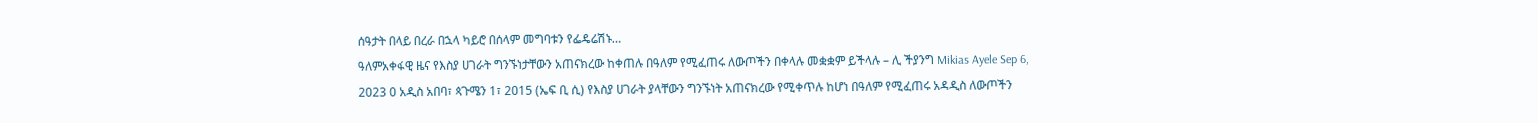ሰዓታት በላይ በረራ በኋላ ካይሮ በሰላም መግባቱን የፌዴሬሽኑ…
ዓለምአቀፋዊ ዜና የእስያ ሀገራት ግንኙነታቸውን አጠናክረው ከቀጠሉ በዓለም የሚፈጠሩ ለውጦችን በቀላሉ መቋቋም ይችላሉ – ሊ ችያንግ Mikias Ayele Sep 6, 2023 0 አዲስ አበባ፣ ጳጉሜን 1፣ 2015 (ኤፍ ቢ ሲ) የእስያ ሀገራት ያላቸውን ግንኙነት አጠናክረው የሚቀጥሉ ከሆነ በዓለም የሚፈጠሩ አዳዲስ ለውጦችን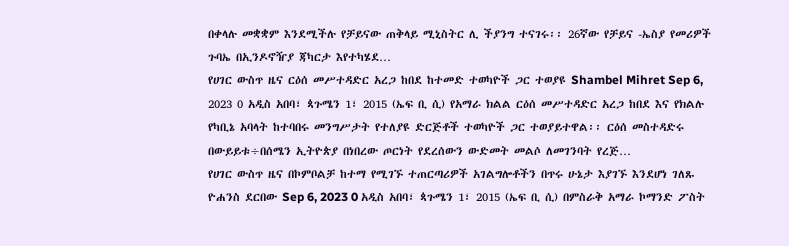በቀላሉ መቋቋም እንደሚችሉ የቻይናው ጠቅላይ ሚኒስትር ሊ ችያንግ ተናገሩ፡፡ 26ኛው የቻይና -ኤስያ የመሪዎች ጉባኤ በኢንዶኖዥያ ጃካርታ እየተካሄደ…
የሀገር ውስጥ ዜና ርዕሰ መሥተዳድር አረጋ ከበደ ከተመድ ተወካዮች ጋር ተወያዩ Shambel Mihret Sep 6, 2023 0 አዲስ አበባ፣ ጳጉሜን 1፣ 2015 (ኤፍ ቢ ሲ) የአማራ ክልል ርዕሰ መሥተዳድር አረጋ ከበደ እና የክልሉ የካቢኔ አባላት ከተባበሩ መንግሥታት የተለያዩ ድርጅቶች ተወካዮች ጋር ተወያይተዋል፡፡ ርዕሰ መስተዳድሩ በውይይቱ÷በሰሜን ኢትዮጵያ በነበረው ጦርነት የደረሰውን ውድመት መልሶ ለመገንባት የረጅ…
የሀገር ውስጥ ዜና በኮምቦልቻ ከተማ የሚገኙ ተጠርጣሪዎች አገልግሎቶችን በጥሩ ሁኔታ እያገኙ እንደሆነ ገለጹ ዮሐንስ ደርበው Sep 6, 2023 0 አዲስ አበባ፣ ጳጉሜን 1፣ 2015 (ኤፍ ቢ ሲ) በምስራቅ አማራ ኮማንድ ፖስት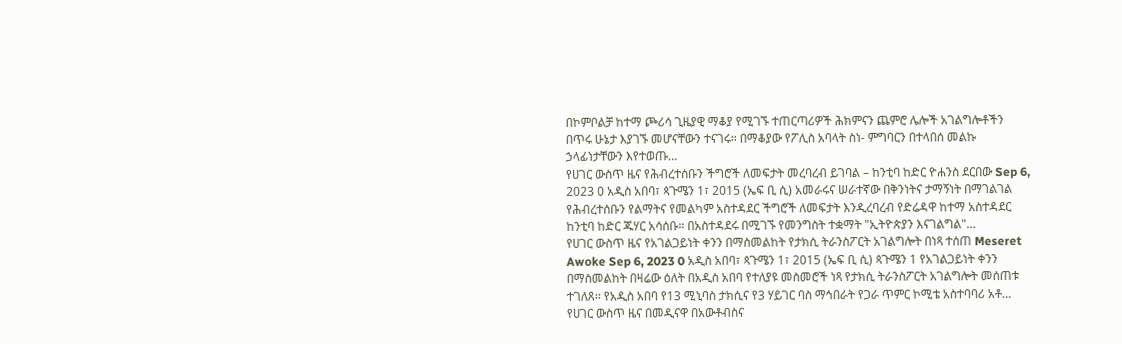በኮምቦልቻ ከተማ ጮሪሳ ጊዜያዊ ማቆያ የሚገኙ ተጠርጣሪዎች ሕክምናን ጨምሮ ሌሎች አገልግሎቶችን በጥሩ ሁኔታ እያገኙ መሆናቸውን ተናገሩ። በማቆያው የፖሊስ አባላት ስነ- ምግባርን በተላበሰ መልኩ ኃላፊነታቸውን እየተወጡ…
የሀገር ውስጥ ዜና የሕብረተሰቡን ችግሮች ለመፍታት መረባረብ ይገባል – ከንቲባ ከድር ዮሐንስ ደርበው Sep 6, 2023 0 አዲስ አበባ፣ ጳጉሜን 1፣ 2015 (ኤፍ ቢ ሲ) አመራሩና ሠራተኛው በቅንነትና ታማኝነት በማገልገል የሕብረተሰቡን የልማትና የመልካም አስተዳደር ችግሮች ለመፍታት እንዲረባረብ የድሬዳዋ ከተማ አስተዳደር ከንቲባ ከድር ጁሃር አሳሰቡ። በአስተዳደሩ በሚገኙ የመንግስት ተቋማት "ኢትዮጵያን እናገልግል"…
የሀገር ውስጥ ዜና የአገልጋይነት ቀንን በማስመልከት የታክሲ ትራንስፖርት አገልግሎት በነጻ ተሰጠ Meseret Awoke Sep 6, 2023 0 አዲስ አበባ፣ ጳጉሜን 1፣ 2015 (ኤፍ ቢ ሲ) ጳጉሜን 1 የአገልጋይነት ቀንን በማስመልከት በዛሬው ዕለት በአዲስ አበባ የተለያዩ መስመሮች ነጻ የታክሲ ትራንስፖርት አገልግሎት መሰጠቱ ተገለጸ፡፡ የአዲስ አበባ የ13 ሚኒባስ ታክሲና የ3 ሃይገር ባስ ማኅበራት የጋራ ጥምር ኮሚቴ አስተባባሪ አቶ…
የሀገር ውስጥ ዜና በመዲናዋ በአውቶብስና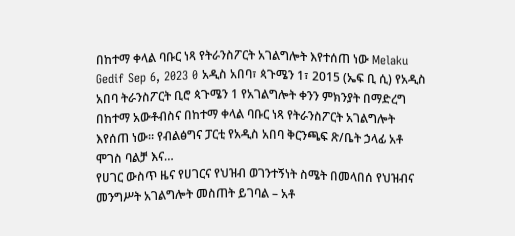በከተማ ቀላል ባቡር ነጻ የትራንስፖርት አገልግሎት እየተሰጠ ነው Melaku Gedif Sep 6, 2023 0 አዲስ አበባ፣ ጳጉሜን 1፣ 2015 (ኤፍ ቢ ሲ) የአዲስ አበባ ትራንስፖርት ቢሮ ጳጉሜን 1 የአገልግሎት ቀንን ምክንያት በማድረግ በከተማ አውቶብስና በከተማ ቀላል ባቡር ነጻ የትራንስፖርት አገልግሎት እየሰጠ ነው። የብልፅግና ፓርቲ የአዲስ አበባ ቅርንጫፍ ጽ/ቤት ኃላፊ አቶ ሞገስ ባልቻ እና…
የሀገር ውስጥ ዜና የሀገርና የህዝብ ወገንተኝነት ስሜት በመላበሰ የህዝብና መንግሥት አገልግሎት መስጠት ይገባል – አቶ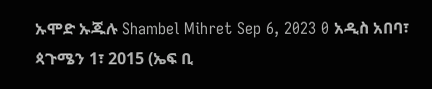ኡሞድ ኡጁሉ Shambel Mihret Sep 6, 2023 0 አዲስ አበባ፣ ጳጉሜን 1፣ 2015 (ኤፍ ቢ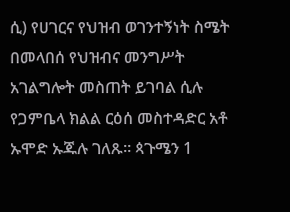ሲ) የሀገርና የህዝብ ወገንተኝነት ስሜት በመላበሰ የህዝብና መንግሥት አገልግሎት መስጠት ይገባል ሲሉ የጋምቤላ ክልል ርዕሰ መስተዳድር አቶ ኡሞድ ኡጁሉ ገለጹ። ጳጉሜን 1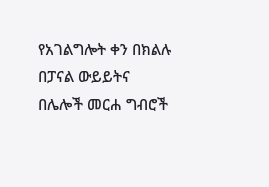የአገልግሎት ቀን በክልሉ በፓናል ውይይትና በሌሎች መርሐ ግብሮች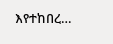እየተከበረ…